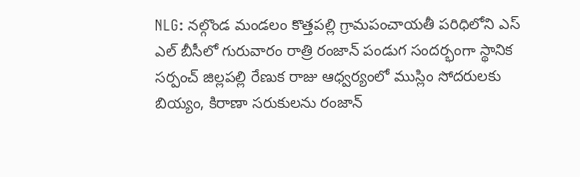NLG: నల్గొండ మండలం కొత్తపల్లి గ్రామపంచాయతీ పరిధిలోని ఎస్ ఎల్ బీసీలో గురువారం రాత్రి రంజాన్ పండుగ సందర్భంగా స్థానిక సర్పంచ్ జిల్లపల్లి రేణుక రాజు ఆధ్వర్యంలో ముస్లిం సోదరులకు బియ్యం, కిరాణా సరుకులను రంజాన్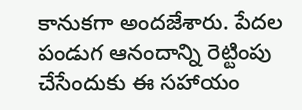కానుకగా అందజేశారు. పేదల పండుగ ఆనందాన్ని రెట్టింపు చేసేందుకు ఈ సహాయం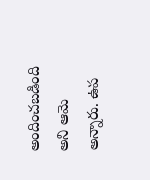అందించబడింది అని ఆమె అన్నారు. ఉప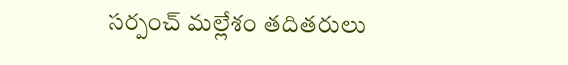సర్పంచ్ మల్లేశం తదితరులు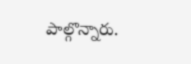పాల్గొన్నారు.